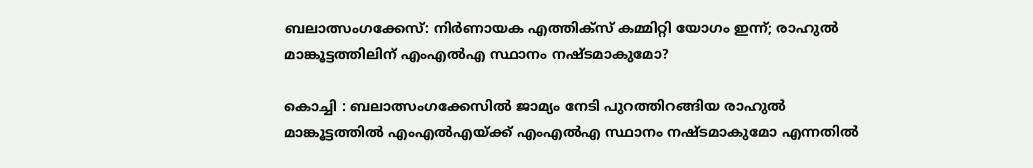ബലാത്സംഗക്കേസ്: നിര്‍ണായക എത്തിക്‌സ് കമ്മിറ്റി യോഗം ഇന്ന്; രാഹുല്‍ മാങ്കൂട്ടത്തിലിന് എംഎല്‍എ സ്ഥാനം നഷ്ടമാകുമോ?

കൊച്ചി : ബലാത്സംഗക്കേസില്‍ ജാമ്യം നേടി പുറത്തിറങ്ങിയ രാഹുല്‍ മാങ്കൂട്ടത്തില്‍ എംഎല്‍എയ്ക്ക് എംഎല്‍എ സ്ഥാനം നഷ്ടമാകുമോ എന്നതില്‍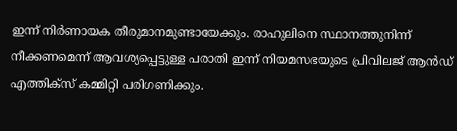ഇന്ന് നിര്‍ണായക തീരുമാനമുണ്ടായേക്കും. രാഹുലിനെ സ്ഥാനത്തുനിന്ന് നീക്കണമെന്ന് ആവശ്യപ്പെട്ടുള്ള പരാതി ഇന്ന് നിയമസഭയുടെ പ്രിവിലജ് ആന്‍ഡ് എത്തിക്‌സ് കമ്മിറ്റി പരിഗണിക്കും.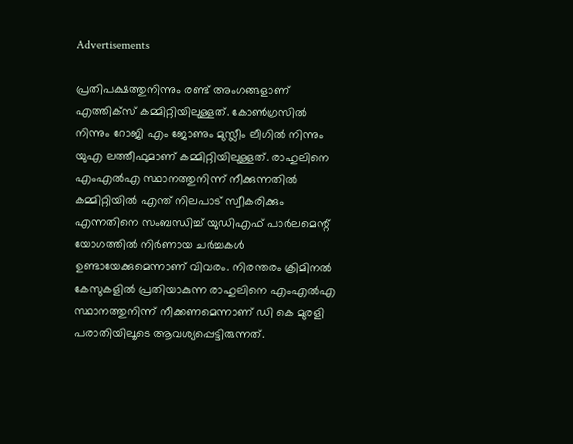Advertisements

പ്രതിപക്ഷത്തുനിന്നും രണ്ട് അംഗങ്ങളാണ് എത്തിക്‌സ് കമ്മിറ്റിയിലുള്ളത്. കോണ്‍ഗ്രസില്‍ നിന്നും റോജി എം ജോണും മുസ്ലീം ലീഗില്‍ നിന്നും യുഎ ലത്തീഫുമാണ് കമ്മിറ്റിയിലുള്ളത്. രാഹുലിനെ എംഎല്‍എ സ്ഥാനത്തുനിന്ന് നീക്കുന്നതില്‍ കമ്മിറ്റിയില്‍ എന്ത് നിലപാട് സ്വീകരിക്കും എന്നതിനെ സംബന്ധിച്ച് യുഡിഎഫ് പാര്‍ലമെന്റ് യോഗത്തില്‍ നിര്‍ണായ ചര്‍ച്ചകള്‍ ഉണ്ടായേക്കുമെന്നാണ് വിവരം. നിരന്തരം ക്രിമിനല്‍ കേസുകളില്‍ പ്രതിയാകുന്ന രാഹുലിനെ എംഎല്‍എ സ്ഥാനത്തുനിന്ന് നീക്കണമെന്നാണ് ഡി കെ മുരളി പരാതിയിലൂടെ ആവശ്യപ്പെട്ടിരുന്നത്.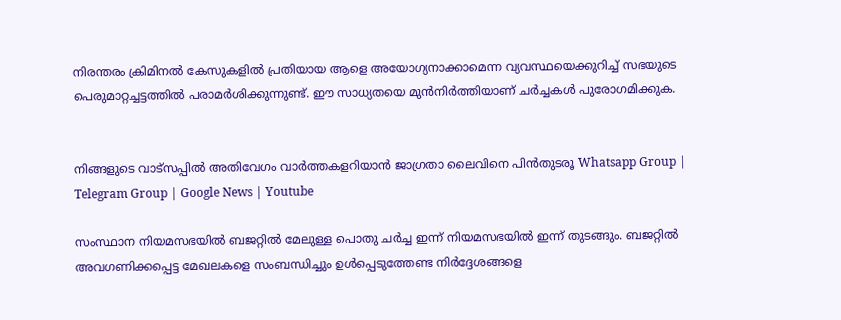നിരന്തരം ക്രിമിനല്‍ കേസുകളില്‍ പ്രതിയായ ആളെ അയോഗ്യനാക്കാമെന്ന വ്യവസ്ഥയെക്കുറിച്ച് സഭയുടെ പെരുമാറ്റച്ചട്ടത്തില്‍ പരാമര്‍ശിക്കുന്നുണ്ട്. ഈ സാധ്യതയെ മുന്‍നിര്‍ത്തിയാണ് ചര്‍ച്ചകള്‍ പുരോഗമിക്കുക.


നിങ്ങളുടെ വാട്സപ്പിൽ അതിവേഗം വാർത്തകളറിയാൻ ജാഗ്രതാ ലൈവിനെ പിൻതുടരൂ Whatsapp Group | Telegram Group | Google News | Youtube

സംസ്ഥാന നിയമസഭയില്‍ ബജറ്റില്‍ മേലുള്ള പൊതു ചര്‍ച്ച ഇന്ന് നിയമസഭയില്‍ ഇന്ന് തുടങ്ങും. ബജറ്റില്‍ അവഗണിക്കപ്പെട്ട മേഖലകളെ സംബന്ധിച്ചും ഉള്‍പ്പെടുത്തേണ്ട നിര്‍ദ്ദേശങ്ങളെ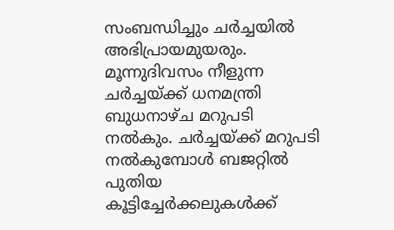സംബന്ധിച്ചും ചര്‍ച്ചയില്‍ അഭിപ്രായമുയരും. മൂന്നുദിവസം നീളുന്ന ചര്‍ച്ചയ്ക്ക് ധനമന്ത്രി ബുധനാഴ്ച മറുപടി നല്‍കും. ചര്‍ച്ചയ്ക്ക് മറുപടി നല്‍കുമ്പോള്‍ ബജറ്റില്‍ പുതിയ കൂട്ടിച്ചേര്‍ക്കലുകള്‍ക്ക്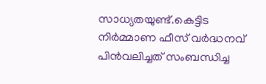സാധ്യതയുണ്ട്.കെട്ടിട നിര്‍മ്മാണ ഫീസ് വര്‍ദ്ധനവ് പിന്‍വലിച്ചത് സംബന്ധിച്ച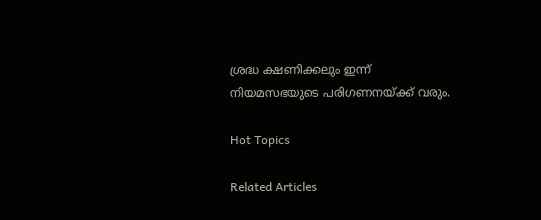ശ്രദ്ധ ക്ഷണിക്കലും ഇന്ന് നിയമസഭയുടെ പരിഗണനയ്ക്ക് വരും.

Hot Topics

Related Articles